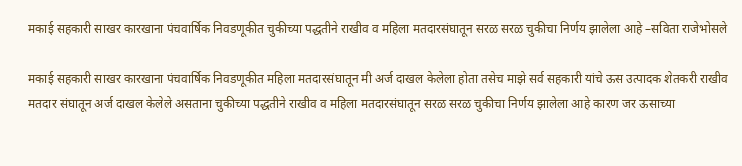मकाई सहकारी साखर कारखाना पंचवार्षिक निवडणूकीत चुकीच्या पद्धतीने राखीव व महिला मतदारसंघातून सरळ सरळ चुकीचा निर्णय झालेला आहे –सविता राजेभोसले

मकाई सहकारी साखर कारखाना पंचवार्षिक निवडणूकीत महिला मतदारसंघातून मी अर्ज दाखल केलेला होता तसेच माझे सर्व सहकारी यांचे ऊस उत्पादक शेतकरी राखीव मतदार संघातून अर्ज दाखल केलेले असताना चुकीच्या पद्धतीने राखीव व महिला मतदारसंघातून सरळ सरळ चुकीचा निर्णय झालेला आहे कारण जर ऊसाच्या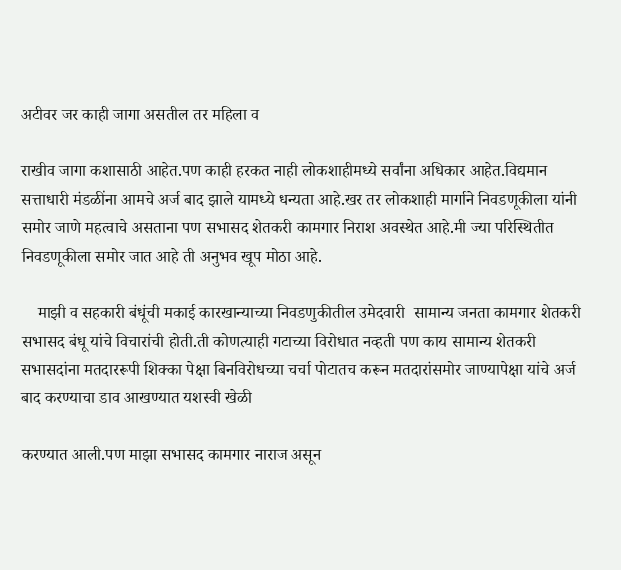अटीवर जर काही जागा असतील तर महिला व

राखीव जागा कशासाठी आहेत.पण काही हरकत नाही लोकशाहीमध्ये सर्वांना अधिकार आहेत.विद्यमान सत्ताधारी मंडळींना आमचे अर्ज बाद झाले यामध्ये धन्यता आहे.खर तर लोकशाही मार्गाने निवडणूकीला यांनी समोर जाणे महत्वाचे असताना पण सभासद शेतकरी कामगार निराश अवस्थेत आहे.मी ज्या परिस्थितीत निवडणूकीला समोर जात आहे ती अनुभव खूप मोठा आहे.

    माझी व सहकारी बंधूंची मकाई कारखान्याच्या निवडणुकीतील उमेदवारी  सामान्य जनता कामगार शेतकरी सभासद बंधू यांचे विचारांची होती.ती कोणत्याही गटाच्या विरोधात नव्हती पण काय सामान्य शेतकरी सभासदांना मतदाररूपी शिक्का पेक्षा बिनविरोधच्या चर्चा पोटातच करून मतदारांसमोर जाण्यापेक्षा यांचे अर्ज बाद करण्याचा डाव आखण्यात यशस्वी खेळी

करण्यात आली.पण माझा सभासद कामगार नाराज असून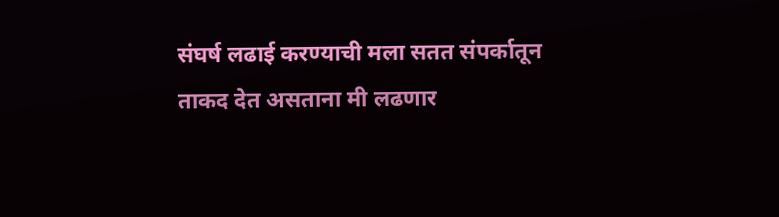संघर्ष लढाई करण्याची मला सतत संपर्कातून ताकद देत असताना मी लढणार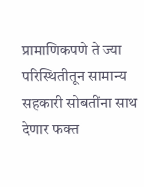प्रामाणिकपणे ते ज्या परिस्थितीतून सामान्य सहकारी सोबतींना साथ देणार फक्त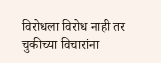विरोधला विरोध नाही तर चुकीच्या विचारांना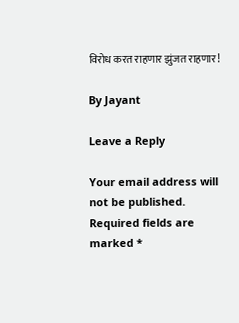विरोध करत राहणार झुंजत राहणार!

By Jayant

Leave a Reply

Your email address will not be published. Required fields are marked *